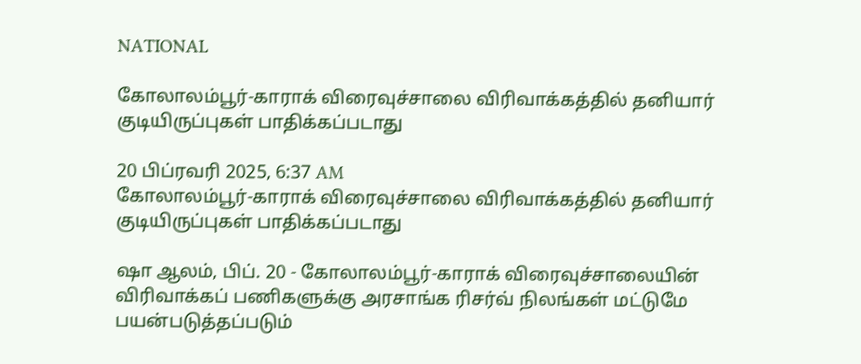NATIONAL

கோலாலம்பூர்-காராக் விரைவுச்சாலை விரிவாக்கத்தில் தனியார் குடியிருப்புகள் பாதிக்கப்படாது

20 பிப்ரவரி 2025, 6:37 AM
கோலாலம்பூர்-காராக் விரைவுச்சாலை விரிவாக்கத்தில் தனியார் குடியிருப்புகள் பாதிக்கப்படாது

ஷா ஆலம், பிப். 20 - கோலாலம்பூர்-காராக் விரைவுச்சாலையின் விரிவாக்கப் பணிகளுக்கு அரசாங்க ரிசர்வ் நிலங்கள் மட்டுமே பயன்படுத்தப்படும்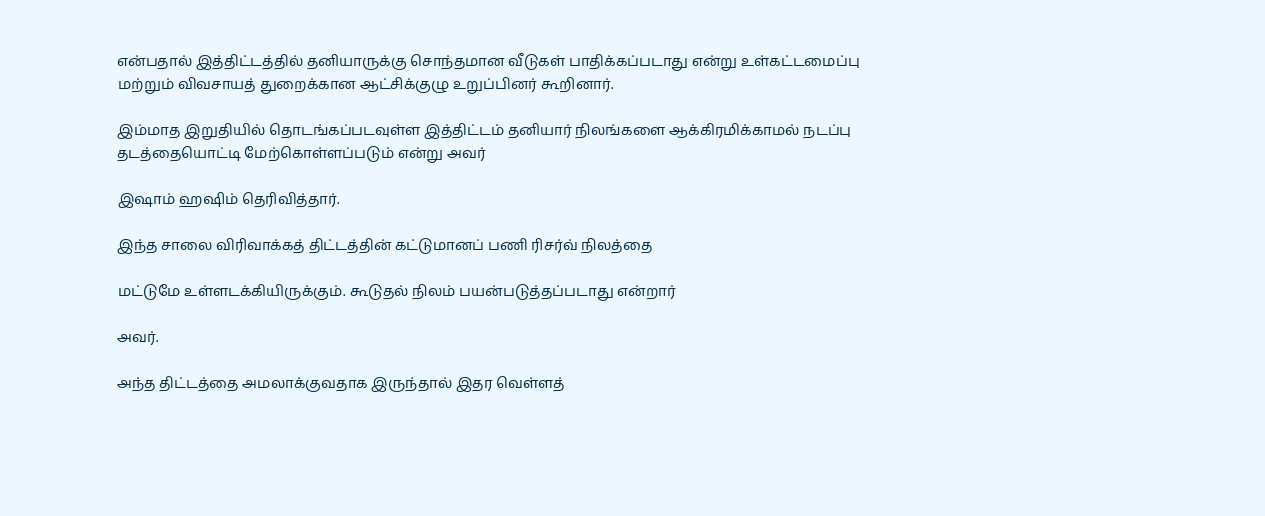என்பதால் இத்திட்டத்தில் தனியாருக்கு சொந்தமான வீடுகள் பாதிக்கப்படாது என்று உள்கட்டமைப்பு மற்றும் விவசாயத் துறைக்கான ஆட்சிக்குழு உறுப்பினர் கூறினார்.

இம்மாத இறுதியில் தொடங்கப்படவுள்ள இத்திட்டம் தனியார் நிலங்களை ஆக்கிரமிக்காமல் நடப்பு தடத்தையொட்டி மேற்கொள்ளப்படும் என்று அவர்

இஷாம் ஹஷிம் தெரிவித்தார்.

இந்த சாலை விரிவாக்கத் திட்டத்தின் கட்டுமானப் பணி ரிசர்வ் நிலத்தை

மட்டுமே உள்ளடக்கியிருக்கும். கூடுதல் நிலம் பயன்படுத்தப்படாது என்றார்

அவர்.

அந்த திட்டத்தை அமலாக்குவதாக இருந்தால் இதர வெள்ளத்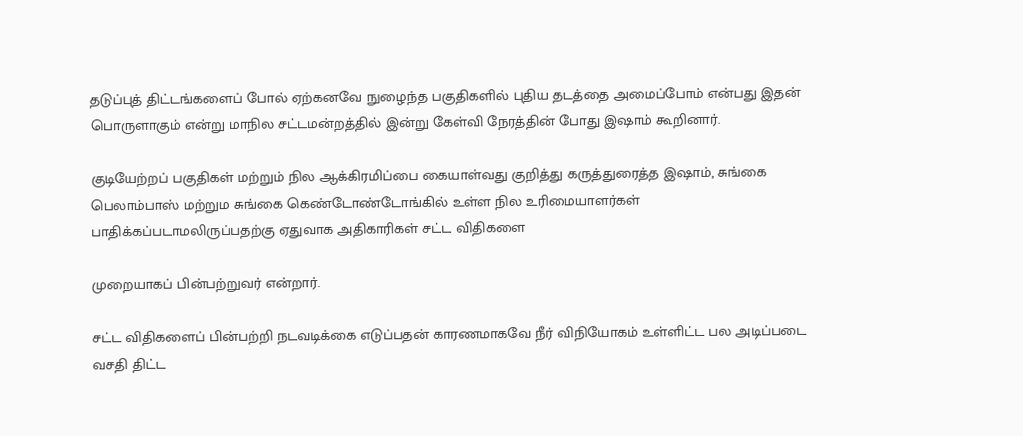தடுப்புத் திட்டங்களைப் போல் ஏற்கனவே நுழைந்த பகுதிகளில் புதிய தடத்தை அமைப்போம் என்பது இதன் பொருளாகும் என்று மாநில சட்டமன்றத்தில் இன்று கேள்வி நேரத்தின் போது இஷாம் கூறினார்.

குடியேற்றப் பகுதிகள் மற்றும் நில ஆக்கிரமிப்பை கையாள்வது குறித்து கருத்துரைத்த இஷாம், சுங்கை பெலாம்பாஸ் மற்றும சுங்கை கெண்டோண்டோங்கில் உள்ள நில உரிமையாளர்கள் பாதிக்கப்படாமலிருப்பதற்கு ஏதுவாக அதிகாரிகள் சட்ட விதிகளை

முறையாகப் பின்பற்றுவர் என்றார்.

சட்ட விதிகளைப் பின்பற்றி நடவடிக்கை எடுப்பதன் காரணமாகவே நீர் விநியோகம் உள்ளிட்ட பல அடிப்படை வசதி திட்ட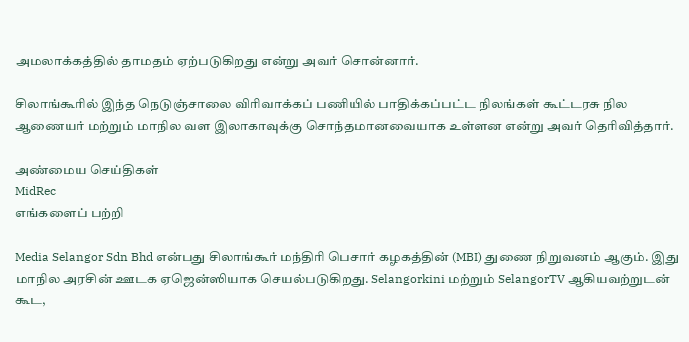அமலாக்கத்தில் தாமதம் ஏற்படுகிறது என்று அவர் சொன்னார்.

சிலாங்கூரில் இந்த நெடுஞ்சாலை விரிவாக்கப் பணியில் பாதிக்கப்பட்ட நிலங்கள் கூட்டரசு நில ஆணையர் மற்றும் மாநில வள இலாகாவுக்கு சொந்தமானவையாக உள்ளன என்று அவர் தெரிவித்தார்.

அண்மைய செய்திகள்
MidRec
எங்களைப் பற்றி

Media Selangor Sdn Bhd என்பது சிலாங்கூர் மந்திரி பெசார் கழகத்தின் (MBI) துணை நிறுவனம் ஆகும். இது மாநில அரசின் ஊடக ஏஜென்ஸியாக செயல்படுகிறது. Selangorkini மற்றும் SelangorTV ஆகியவற்றுடன் கூட,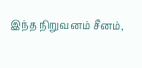இந்த நிறுவனம் சீனம்,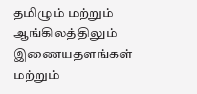தமிழும் மற்றும் ஆங்கிலத்திலும் இணையதளங்கள் மற்றும்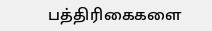பத்திரிகைகளை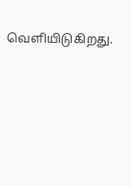வெளியிடுகிறது.